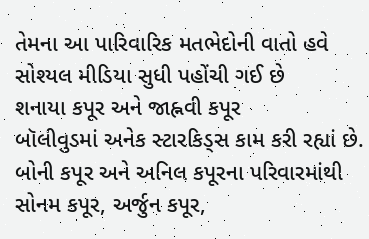તેમના આ પારિવારિક મતભેદોની વાતો હવે સોશ્યલ મીડિયા સુધી પહોંચી ગઈ છે
શનાયા કપૂર અને જાહ્નવી કપૂર
બૉલીવુડમાં અનેક સ્ટારકિડ્સ કામ કરી રહ્યાં છે. બોની કપૂર અને અનિલ કપૂરના પરિવારમાંથી સોનમ કપૂર, અર્જુન કપૂર,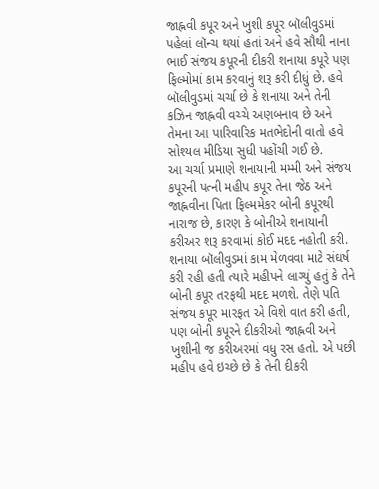જાહ્નવી કપૂર અને ખુશી કપૂર બૉલીવુડમાં પહેલાં લૉન્ચ થયાં હતાં અને હવે સૌથી નાના ભાઈ સંજય કપૂરની દીકરી શનાયા કપૂરે પણ ફિલ્મોમાં કામ કરવાનું શરૂ કરી દીધું છે. હવે બૉલીવુડમાં ચર્ચા છે કે શનાયા અને તેની કઝિન જાહ્નવી વચ્ચે અણબનાવ છે અને તેમના આ પારિવારિક મતભેદોની વાતો હવે સોશ્યલ મીડિયા સુધી પહોંચી ગઈ છે.
આ ચર્ચા પ્રમાણે શનાયાની મમ્મી અને સંજય કપૂરની પત્ની મહીપ કપૂર તેના જેઠ અને જાહ્નવીના પિતા ફિલ્મમેકર બોની કપૂરથી નારાજ છે, કારણ કે બોનીએ શનાયાની કરીઅર શરૂ કરવામાં કોઈ મદદ નહોતી કરી. શનાયા બૉલીવુડમાં કામ મેળવવા માટે સંઘર્ષ કરી રહી હતી ત્યારે મહીપને લાગ્યું હતું કે તેને બોની કપૂર તરફથી મદદ મળશે. તેણે પતિ સંજય કપૂર મારફત એ વિશે વાત કરી હતી, પણ બોની કપૂરને દીકરીઓ જાહ્નવી અને ખુશીની જ કરીઅરમાં વધુ રસ હતો. એ પછી મહીપ હવે ઇચ્છે છે કે તેની દીકરી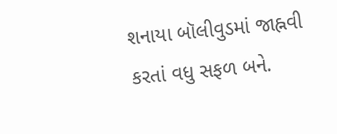શનાયા બૉલીવુડમાં જાહ્નવી કરતાં વધુ સફળ બને.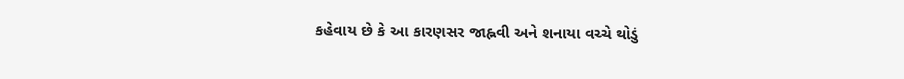કહેવાય છે કે આ કારણસર જાહ્નવી અને શનાયા વચ્ચે થોડું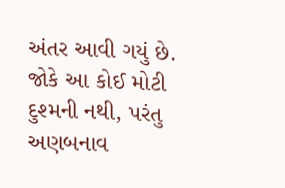અંતર આવી ગયું છે. જોકે આ કોઈ મોટી દુશ્મની નથી, પરંતુ અણબનાવ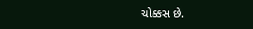ચોક્કસ છે.